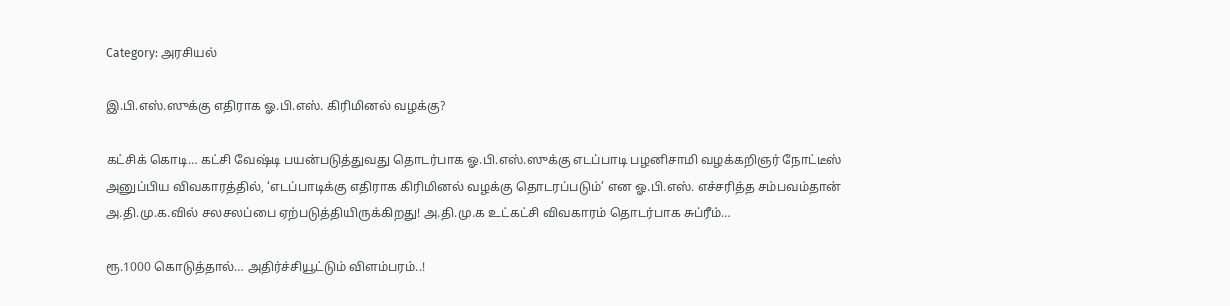Category: அரசியல்

இ.பி.எஸ்.ஸுக்கு எதிராக ஓ.பி.எஸ். கிரிமினல் வழக்கு?

கட்சிக் கொடி… கட்சி வேஷ்டி பயன்படுத்துவது தொடர்பாக ஓ.பி.எஸ்.ஸுக்கு எடப்பாடி பழனிசாமி வழக்கறிஞர் நோட்டீஸ் அனுப்பிய விவகாரத்தில், ‘எடப்பாடிக்கு எதிராக கிரிமினல் வழக்கு தொடரப்படும்’ என ஓ.பி.எஸ். எச்சரித்த சம்பவம்தான் அ.தி.மு.க.வில் சலசலப்பை ஏற்படுத்தியிருக்கிறது! அ.தி.மு.க உட்கட்சி விவகாரம் தொடர்பாக சுப்ரீம்…

ரூ.1000 கொடுத்தால்… அதிர்ச்சியூட்டும் விளம்பரம்..!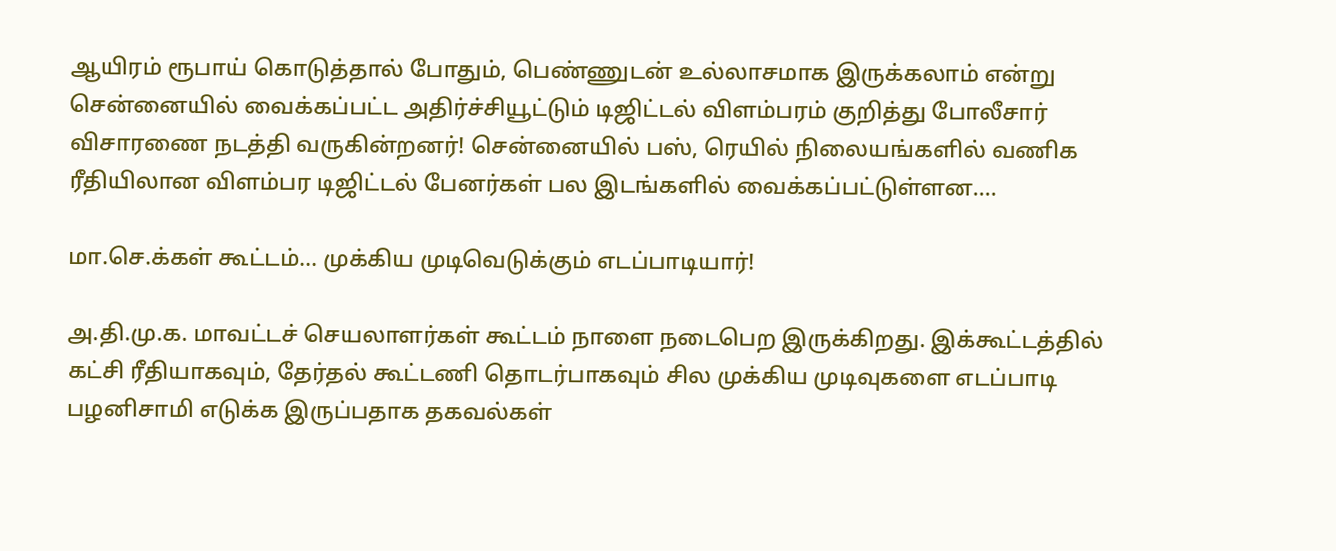ஆயிரம் ரூபாய் கொடுத்தால் போதும், பெண்ணுடன் உல்லாசமாக இருக்கலாம் என்று சென்னையில் வைக்கப்பட்ட அதிர்ச்சியூட்டும் டிஜிட்டல் விளம்பரம் குறித்து போலீசார் விசாரணை நடத்தி வருகின்றனர்! சென்னையில் பஸ், ரெயில் நிலையங்களில் வணிக ரீதியிலான விளம்பர டிஜிட்டல் பேனர்கள் பல இடங்களில் வைக்கப்பட்டுள்ளன.…

மா.செ.க்கள் கூட்டம்… முக்கிய முடிவெடுக்கும் எடப்பாடியார்!

அ.தி.மு.க. மாவட்டச் செயலாளர்கள் கூட்டம் நாளை நடைபெற இருக்கிறது. இக்கூட்டத்தில் கட்சி ரீதியாகவும், தேர்தல் கூட்டணி தொடர்பாகவும் சில முக்கிய முடிவுகளை எடப்பாடி பழனிசாமி எடுக்க இருப்பதாக தகவல்கள்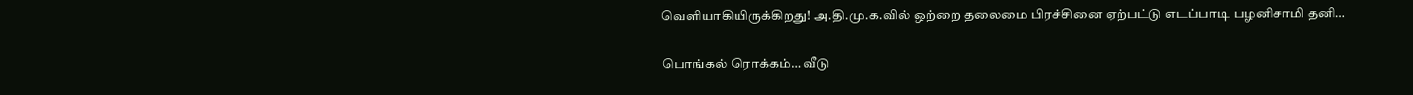வெளியாகியிருக்கிறது! அ.தி.மு.க.வில் ஒற்றை தலைமை பிரச்சினை ஏற்பட்டு எடப்பாடி பழனிசாமி தனி…

பொங்கல் ரொக்கம்… வீடு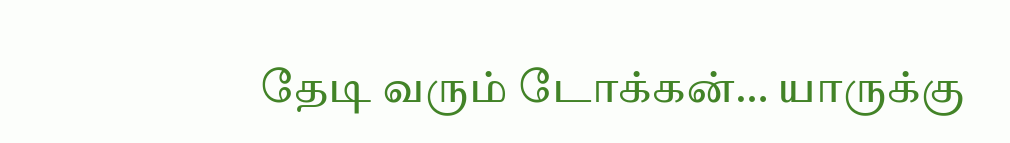தேடி வரும் டோக்கன்… யாருக்கு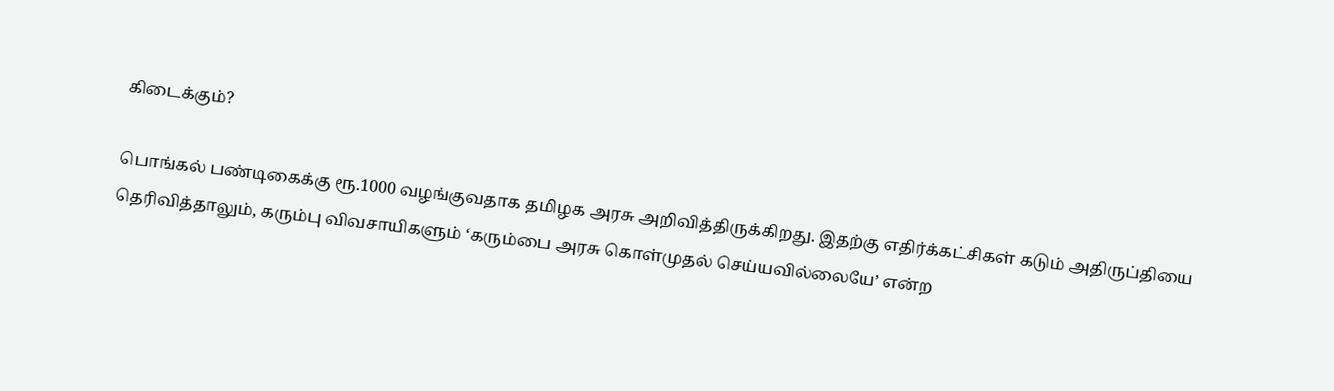கிடைக்கும்?

பொங்கல் பண்டிகைக்கு ரூ.1000 வழங்குவதாக தமிழக அரசு அறிவித்திருக்கிறது. இதற்கு எதிர்க்கட்சிகள் கடும் அதிருப்தியை தெரிவித்தாலும், கரும்பு விவசாயிகளும் ‘கரும்பை அரசு கொள்முதல் செய்யவில்லையே’ என்ற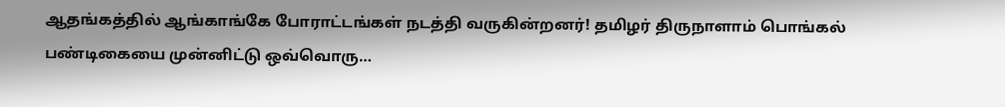ஆதங்கத்தில் ஆங்காங்கே போராட்டங்கள் நடத்தி வருகின்றனர்! தமிழர் திருநாளாம் பொங்கல் பண்டிகையை முன்னிட்டு ஒவ்வொரு…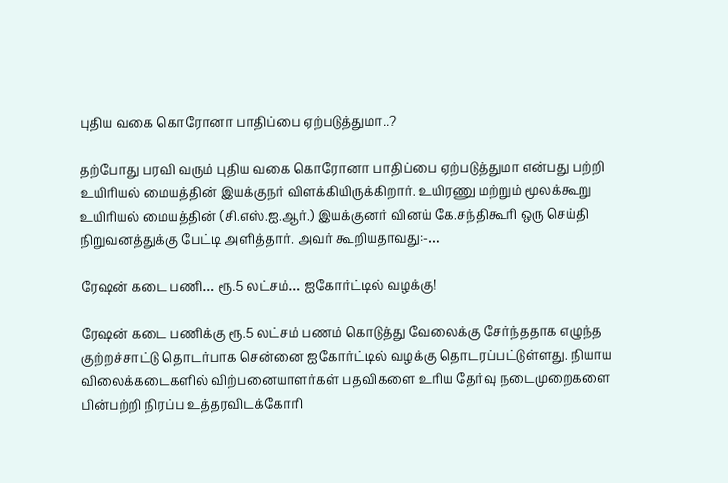புதிய வகை கொரோனா பாதிப்பை ஏற்படுத்துமா..?

தற்போது பரவி வரும் புதிய வகை கொரோனா பாதிப்பை ஏற்படுத்துமா என்பது பற்றி உயிரியல் மையத்தின் இயக்குநர் விளக்கியிருக்கிறார். உயிரணு மற்றும் மூலக்கூறு உயிரியல் மையத்தின் (சி.எஸ்.ஐ.ஆர்.) இயக்குனர் வினய் கே.சந்திகூரி ஒரு செய்தி நிறுவனத்துக்கு பேட்டி அளித்தார். அவர் கூறியதாவது:-…

ரேஷன் கடை பணி… ரூ.5 லட்சம்… ஐகோர்ட்டில் வழக்கு!

ரேஷன் கடை பணிக்கு ரூ.5 லட்சம் பணம் கொடுத்து வேலைக்கு சேர்ந்ததாக எழுந்த குற்றச்சாட்டு தொடர்பாக சென்னை ஐகோர்ட்டில் வழக்கு தொடரப்பட்டுள்ளது. நியாய விலைக்கடைகளில் விற்பனையாளர்கள் பதவிகளை உரிய தேர்வு நடைமுறைகளை பின்பற்றி நிரப்ப உத்தரவிடக்கோரி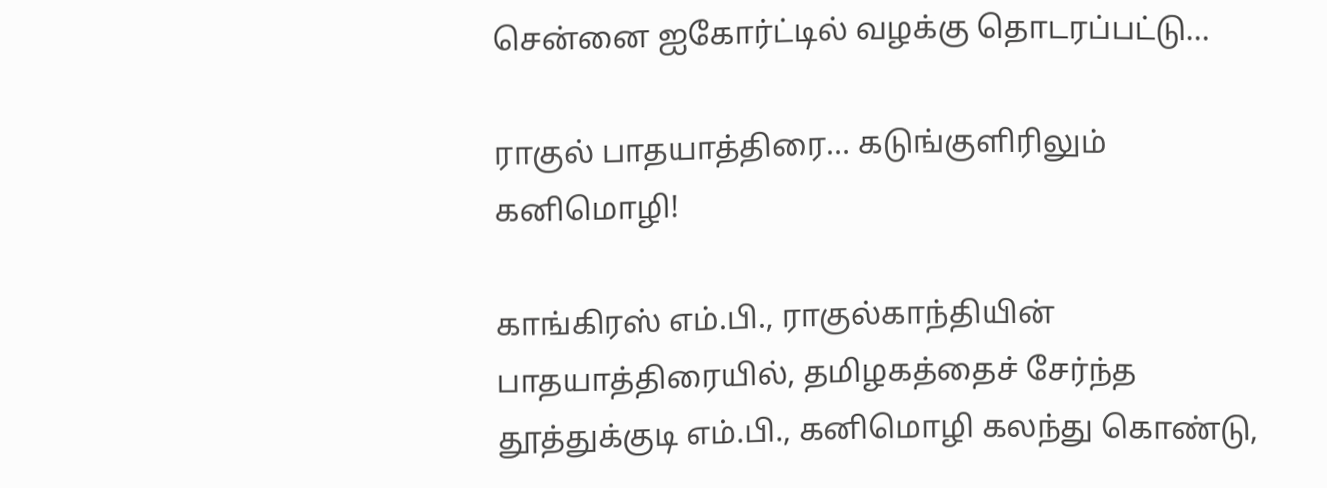சென்னை ஐகோர்ட்டில் வழக்கு தொடரப்பட்டு…

ராகுல் பாதயாத்திரை… கடுங்குளிரிலும் கனிமொழி!

காங்கிரஸ் எம்.பி., ராகுல்காந்தியின் பாதயாத்திரையில், தமிழகத்தைச் சேர்ந்த தூத்துக்குடி எம்.பி., கனிமொழி கலந்து கொண்டு,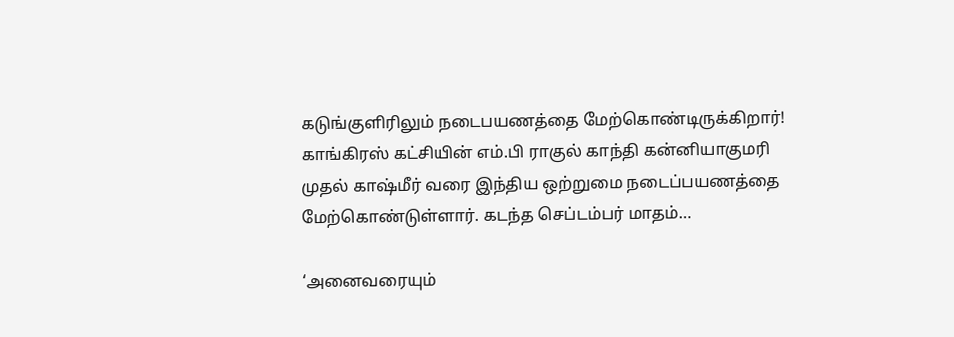கடுங்குளிரிலும் நடைபயணத்தை மேற்கொண்டிருக்கிறார்! காங்கிரஸ் கட்சியின் எம்.பி ராகுல் காந்தி கன்னியாகுமரி முதல் காஷ்மீர் வரை இந்திய ஒற்றுமை நடைப்பயணத்தை மேற்கொண்டுள்ளார். கடந்த செப்டம்பர் மாதம்…

‘அனைவரையும்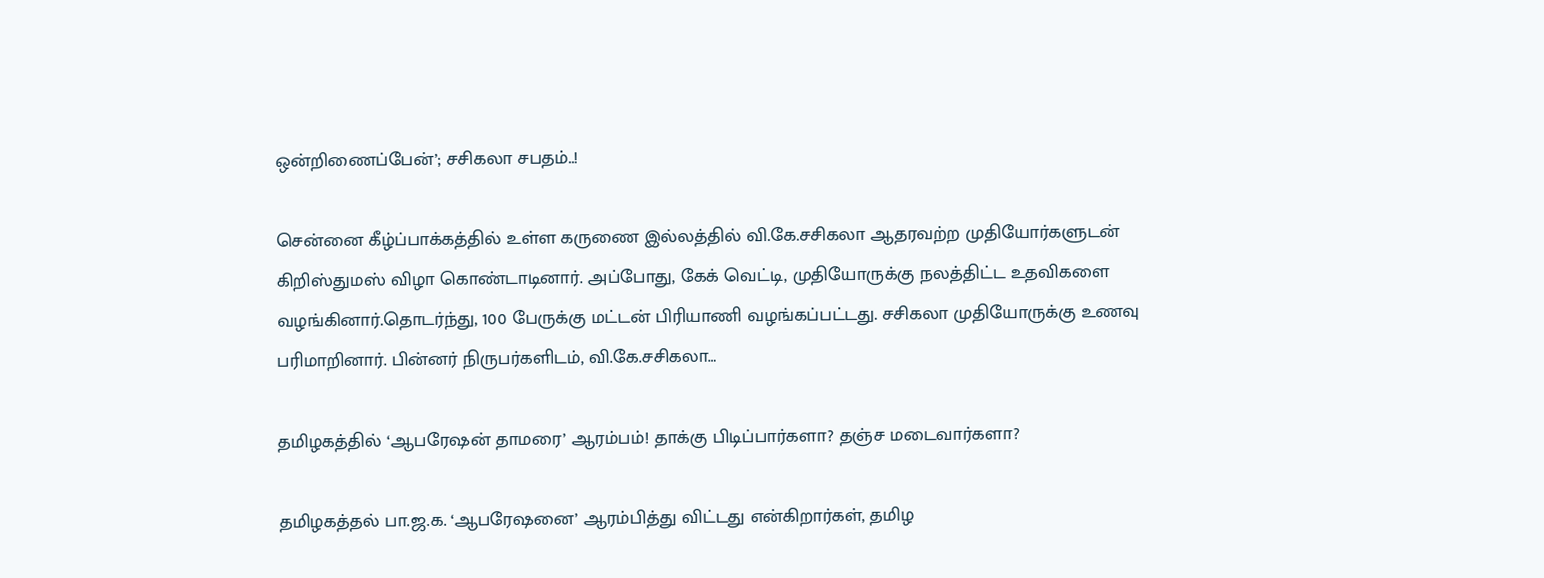ஒன்றிணைப்பேன்’; சசிகலா சபதம்..!

சென்னை கீழ்ப்பாக்கத்தில் உள்ள கருணை இல்லத்தில் வி.கே.சசிகலா ஆதரவற்ற முதியோர்களுடன் கிறிஸ்துமஸ் விழா கொண்டாடினார். அப்போது, கேக் வெட்டி, முதியோருக்கு நலத்திட்ட உதவிகளை வழங்கினார்.தொடர்ந்து, 100 பேருக்கு மட்டன் பிரியாணி வழங்கப்பட்டது. சசிகலா முதியோருக்கு உணவு பரிமாறினார். பின்னர் நிருபர்களிடம், வி.கே.சசிகலா…

தமிழகத்தில் ‘ஆபரேஷன் தாமரை’ ஆரம்பம்! தாக்கு பிடிப்பார்களா? தஞ்ச மடைவார்களா?

தமிழகத்தல் பா.ஜ.க. ‘ஆபரேஷனை’ ஆரம்பித்து விட்டது என்கிறார்கள், தமிழ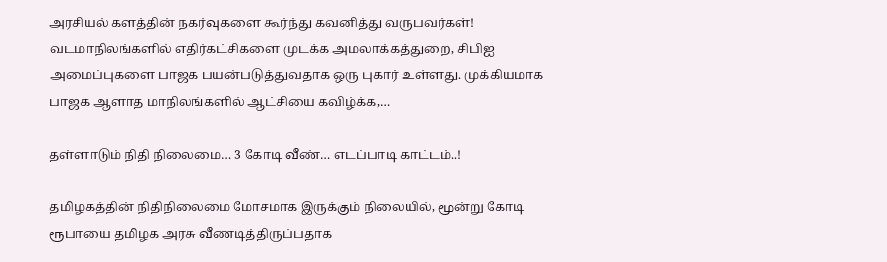அரசியல் களத்தின் நகர்வுகளை கூர்ந்து கவனித்து வருபவர்கள்! வடமாநிலங்களில் எதிர்கட்சிகளை முடக்க அமலாக்கத்துறை, சிபிஐ அமைப்புகளை பாஜக பயன்படுத்துவதாக ஒரு புகார் உள்ளது. முக்கியமாக பாஜக ஆளாத மாநிலங்களில் ஆட்சியை கவிழ்க்க,…

தள்ளாடும் நிதி நிலைமை… 3 கோடி வீண்… எடப்பாடி காட்டம்..!

தமிழகத்தின் நிதிநிலைமை மோசமாக இருக்கும் நிலையில், மூன்று கோடி ரூபாயை தமிழக அரசு வீணடித்திருப்பதாக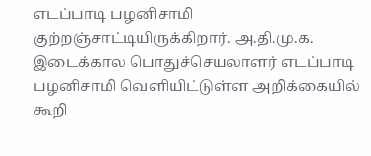எடப்பாடி பழனிசாமி குற்றஞ்சாட்டியிருக்கிறார். அ.தி.மு.க. இடைக்கால பொதுச்செயலாளர் எடப்பாடி பழனிசாமி வெளியிட்டுள்ள அறிக்கையில் கூறி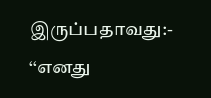இருப்பதாவது:- ‘‘எனது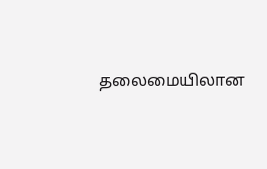தலைமையிலான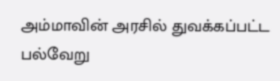அம்மாவின் அரசில் துவக்கப்பட்ட பல்வேறு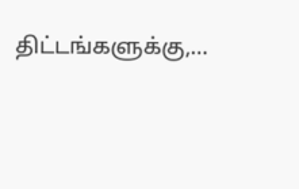திட்டங்களுக்கு,…